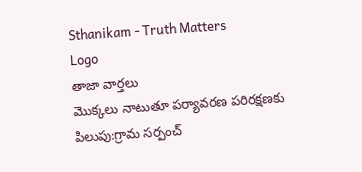Sthanikam - Truth Matters
Logo
తాజా వార్తలు
మొక్కలు నాటుతూ పర్యావరణ పరిరక్షణకు పిలుపు:గ్రామ సర్పంచ్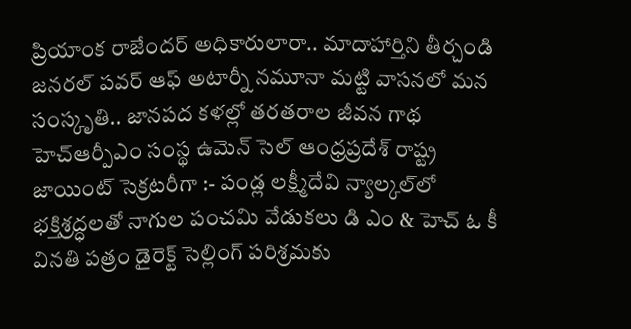ప్రియాంక రాజేందర్ అధికారులారా.. మాదాహార్తిని తీర్చండి జనరల్ పవర్ ఆఫ్ అటార్నీ నమూనా మట్టి వాసనలో మన సంస్కృతి.. జానపద కళల్లో తరతరాల జీవన గాథ హెచ్ఆర్పీఎం సంస్థ ఉమెన్ సెల్ ఆంధ్రప్రదేశ్ రాష్ట్ర జాయింట్ సెక్రటరీగా :- పండ్ల లక్ష్మీదేవి న్యాల్కల్‌లో భక్తిశ్రద్ధలతో నాగుల పంచమి వేడుకలు డి ఎం & హెచ్ ఓ కీ వినతి పత్రం డైరెక్ట్ సెల్లింగ్ పరిశ్రమకు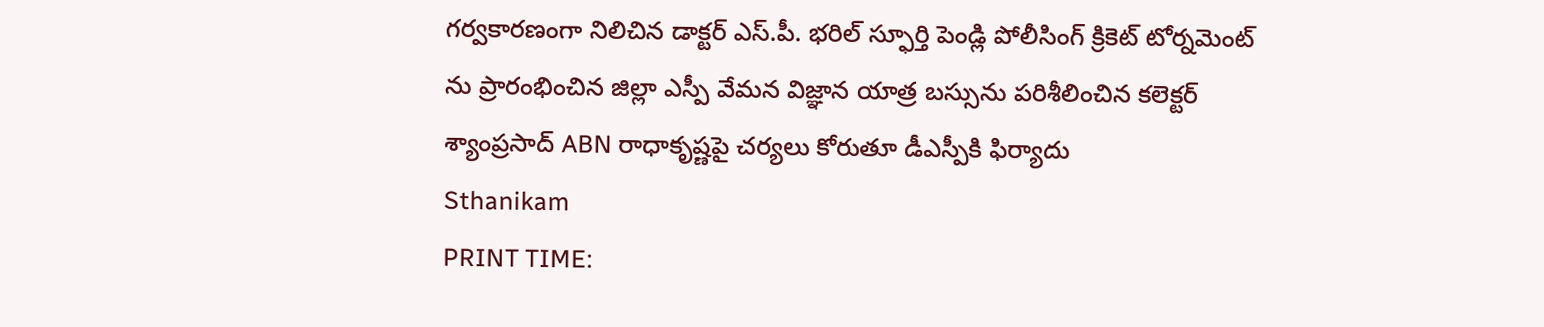గర్వకారణంగా నిలిచిన డాక్టర్ ఎస్.పీ. భరిల్ స్ఫూర్తి పెండ్లి పోలీసింగ్ క్రికెట్ టోర్నమెంట్ ను ప్రారంభించిన జిల్లా ఎస్పీ వేమన విజ్ఞాన యాత్ర బస్సును పరిశీలించిన కలెక్టర్ శ్యాంప్రసాద్ ABN రాధాకృష్ణపై చర్యలు కోరుతూ డీఎస్పీకి ఫిర్యాదు
Sthanikam
PRINT TIME: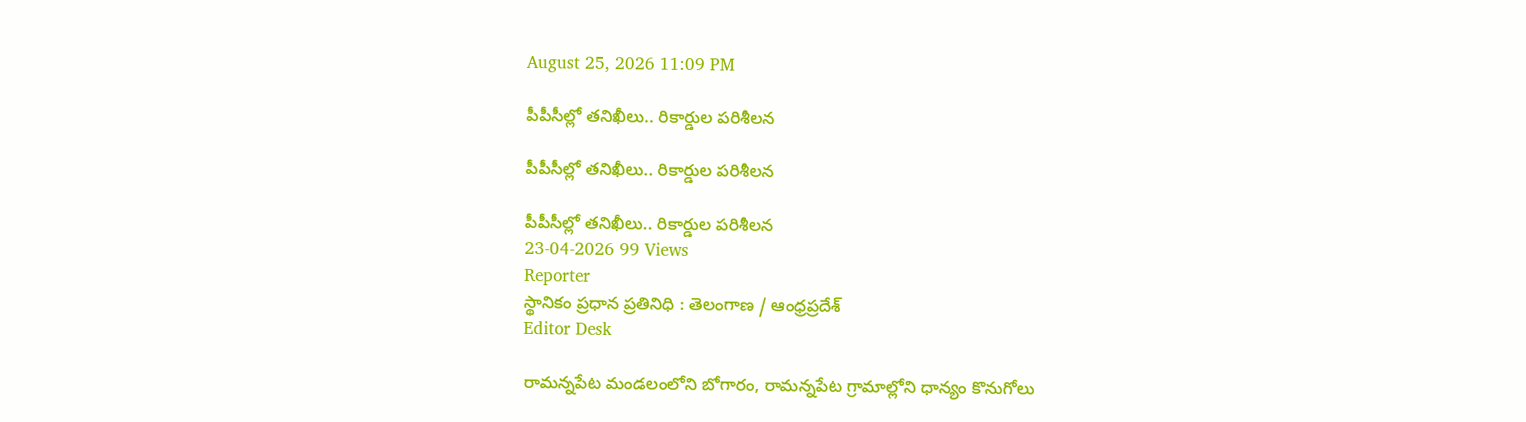August 25, 2026 11:09 PM

పీపీసీల్లో తనిఖీలు.. రికార్డుల పరిశీలన

పీపీసీల్లో తనిఖీలు.. రికార్డుల పరిశీలన

పీపీసీల్లో తనిఖీలు.. రికార్డుల పరిశీలన
23-04-2026 99 Views
Reporter
స్థానికం ప్రధాన ప్రతినిధి : తెలంగాణ / ఆంధ్రప్రదేశ్
Editor Desk

రామన్నపేట మండలంలోని బోగారం, రామన్నపేట గ్రామాల్లోని ధాన్యం కొనుగోలు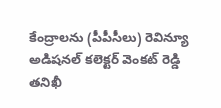కేంద్రాలను (పీపీసీలు) రెవిన్యూ అడిషనల్ కలెక్టర్ వెంకట్ రెడ్డి తనిఖీ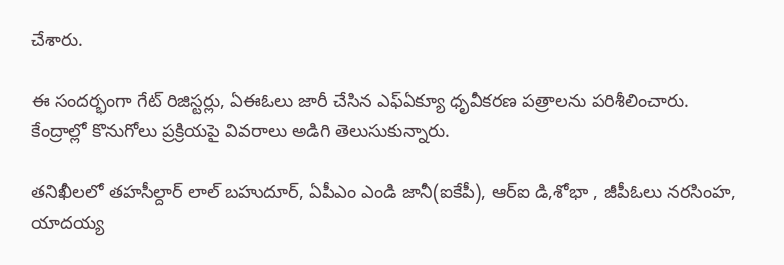చేశారు.

ఈ సందర్భంగా గేట్ రిజిస్టర్లు, ఏఈఓలు జారీ చేసిన ఎఫ్‌ఏక్యూ ధృవీకరణ పత్రాలను పరిశీలించారు. కేంద్రాల్లో కొనుగోలు ప్రక్రియపై వివరాలు అడిగి తెలుసుకున్నారు.

తనిఖీలలో తహసీల్దార్ లాల్ బహుదూర్, ఏపీఎం ఎండి జానీ(ఐకేపీ), ఆర్ఐ డి,శోభా , జీపీఓలు నరసింహ, యాదయ్య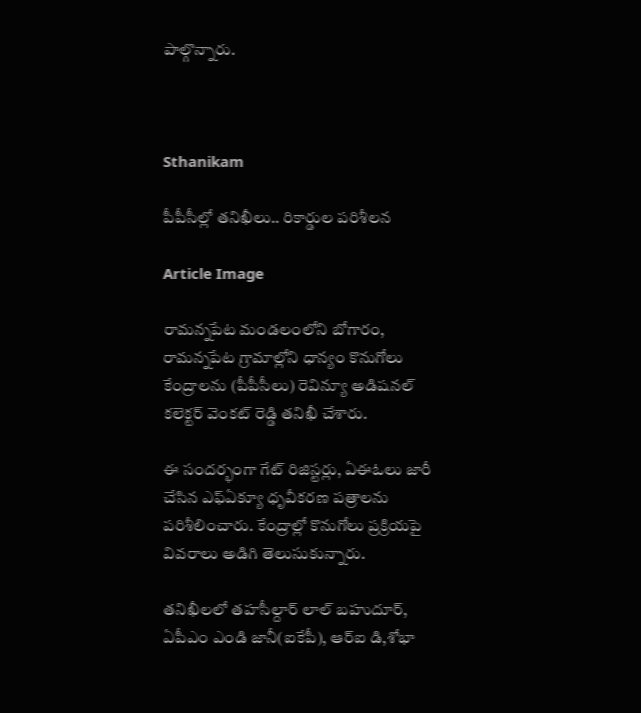పాల్గొన్నారు.



Sthanikam

పీపీసీల్లో తనిఖీలు.. రికార్డుల పరిశీలన

Article Image

రామన్నపేట మండలంలోని బోగారం, రామన్నపేట గ్రామాల్లోని ధాన్యం కొనుగోలు కేంద్రాలను (పీపీసీలు) రెవిన్యూ అడిషనల్ కలెక్టర్ వెంకట్ రెడ్డి తనిఖీ చేశారు.

ఈ సందర్భంగా గేట్ రిజిస్టర్లు, ఏఈఓలు జారీ చేసిన ఎఫ్‌ఏక్యూ ధృవీకరణ పత్రాలను పరిశీలించారు. కేంద్రాల్లో కొనుగోలు ప్రక్రియపై వివరాలు అడిగి తెలుసుకున్నారు.

తనిఖీలలో తహసీల్దార్ లాల్ బహుదూర్, ఏపీఎం ఎండి జానీ(ఐకేపీ), ఆర్ఐ డి,శోభా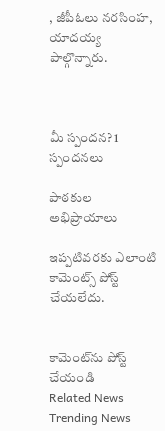, జీపీఓలు నరసింహ, యాదయ్య పాల్గొన్నారు.



మీ స్పందన? 1 స్పందనలు

పాఠకుల అభిప్రాయాలు

ఇప్పటివరకు ఎలాంటి కామెంట్స్ పోస్ట్ చేయలేదు.


కామెంట్‌ను పోస్ట్ చేయండి
Related News
Trending News